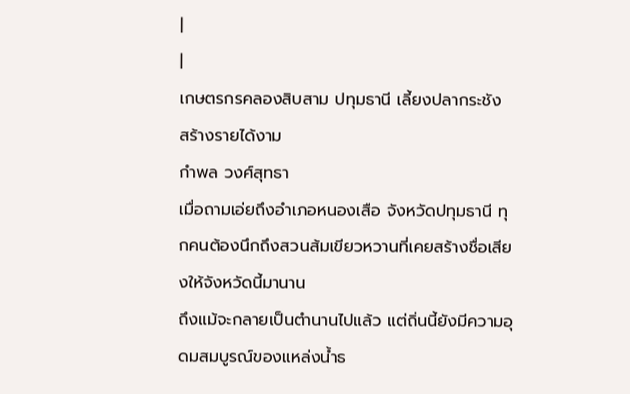|
|
เกษตรกรคลองสิบสาม ปทุมธานี เลี้ยงปลากระชัง สร้างรายได้งาม
กำพล วงศ์สุทธา
เมื่อถามเอ่ยถึงอำเภอหนองเสือ จังหวัดปทุมธานี ทุกคนต้องนึกถึงสวนส้มเขียวหวานที่เคยสร้างชื่อเสียงให้จังหวัดนี้มานาน
ถึงแม้จะกลายเป็นตำนานไปแล้ว แต่ถิ่นนี้ยังมีความอุดมสมบูรณ์ของแหล่งน้ำธ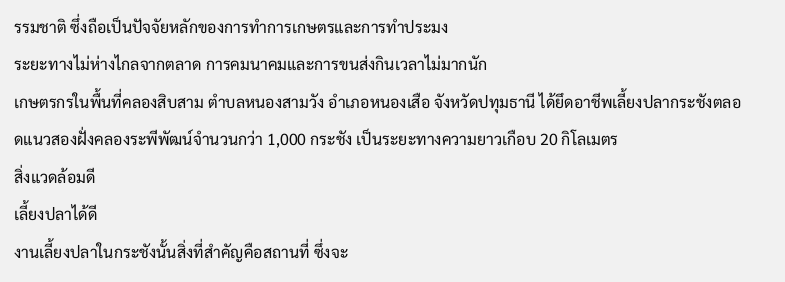รรมชาติ ซึ่งถือเป็นปัจจัยหลักของการทำการเกษตรและการทำประมง
ระยะทางไม่ห่างไกลจากตลาด การคมนาคมและการขนส่งกินเวลาไม่มากนัก
เกษตรกรในพื้นที่คลองสิบสาม ตำบลหนองสามวัง อำเภอหนองเสือ จังหวัดปทุมธานี ได้ยึดอาชีพเลี้ยงปลากระชังตลอดแนวสองฝั่งคลองระพีพัฒน์จำนวนกว่า 1,000 กระชัง เป็นระยะทางความยาวเกือบ 20 กิโลเมตร
สิ่งแวดล้อมดี
เลี้ยงปลาได้ดี
งานเลี้ยงปลาในกระชังนั้นสิ่งที่สำคัญคือสถานที่ ซึ่งจะ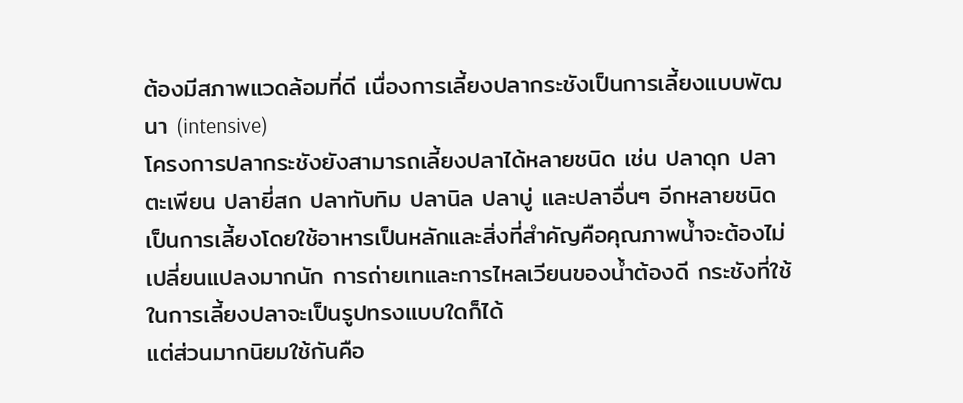ต้องมีสภาพแวดล้อมที่ดี เนื่องการเลี้ยงปลากระชังเป็นการเลี้ยงแบบพัฒนา (intensive)
โครงการปลากระชังยังสามารถเลี้ยงปลาได้หลายชนิด เช่น ปลาดุก ปลาตะเพียน ปลายี่สก ปลาทับทิม ปลานิล ปลาบู่ และปลาอื่นๆ อีกหลายชนิด เป็นการเลี้ยงโดยใช้อาหารเป็นหลักและสิ่งที่สำคัญคือคุณภาพน้ำจะต้องไม่เปลี่ยนแปลงมากนัก การถ่ายเทและการไหลเวียนของน้ำต้องดี กระชังที่ใช้ในการเลี้ยงปลาจะเป็นรูปทรงแบบใดก็ได้
แต่ส่วนมากนิยมใช้กันคือ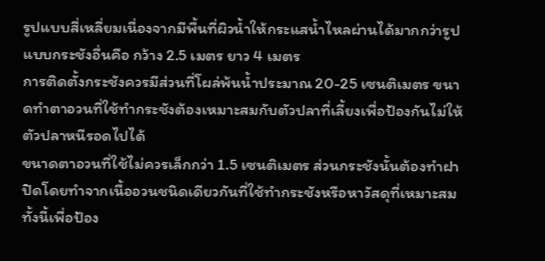รูปแบบสี่เหลี่ยมเนื่องจากมีพื้นที่ผิวน้ำให้กระแสน้ำไหลผ่านได้มากกว่ารูปแบบกระชังอื่นคือ กว้าง 2.5 เมตร ยาว 4 เมตร
การติดตั้งกระชังควรมีส่วนที่โผล่พ้นน้ำประมาณ 20-25 เซนติเมตร ขนาดทำตาอวนที่ใช้ทำกระชังต้องเหมาะสมกับตัวปลาที่เลี้ยงเพื่อป้องกันไม่ให้ตัวปลาหนีรอดไปได้
ขนาดตาอวนที่ใช้ไม่ควรเล็กกว่า 1.5 เซนติเมตร ส่วนกระชังนั้นต้องทำฝาปิดโดยทำจากเนื้ออวนชนิดเดียวกันที่ใช้ทำกระชังหรือหาวัสดุที่เหมาะสม ทั้งนี้เพื่อป้อง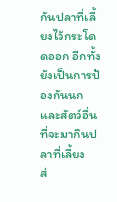กันปลาที่เลี้ยงไว้กระโดดออก อีกทั้งยังเป็นการป้องกันนกและสัตว์อื่นที่จะมากินปลาที่เลี้ยง
ส่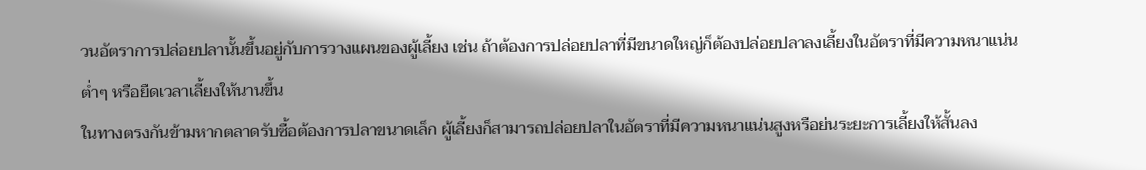วนอัตราการปล่อยปลานั้นขึ้นอยู่กับการวางแผนของผู้เลี้ยง เช่น ถ้าต้องการปล่อยปลาที่มีขนาดใหญ่ก็ต้องปล่อยปลาลงเลี้ยงในอัตราที่มีความหนาแน่นต่ำๆ หรือยืดเวลาเลี้ยงให้นานขึ้น
ในทางตรงกันข้ามหากตลาดรับซื้อต้องการปลาขนาดเล็ก ผู้เลี้ยงก็สามารถปล่อยปลาในอัตราที่มีความหนาแน่นสูงหรือย่นระยะการเลี้ยงให้สั้นลง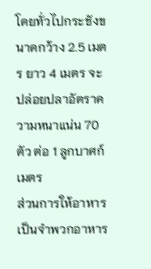โดยทั่วไปกระชังขนาดกว้าง 2.5 เมตร ยาว 4 เมตร จะปล่อยปลาอัตราความหนาแน่น 70 ตัว ต่อ 1 ลูกบาศก์เมตร
ส่วนการให้อาหาร เป็นจำพวกอาหาร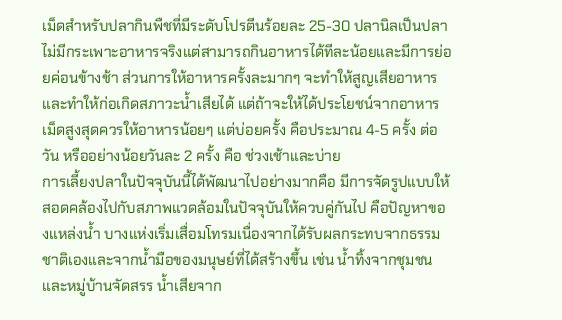เม็ดสำหรับปลากินพืชที่มีระดับโปรตีนร้อยละ 25-30 ปลานิลเป็นปลาไม่มีกระเพาะอาหารจริงแต่สามารถกินอาหารได้ทีละน้อยและมีการย่อยค่อนข้างช้า ส่วนการให้อาหารครั้งละมากๆ จะทำให้สูญเสียอาหารและทำให้ก่อเกิดสภาวะน้ำเสียได้ แต่ถ้าจะให้ได้ประโยชน์จากอาหารเม็ดสูงสุดควรให้อาหารน้อยๆ แต่บ่อยครั้ง คือประมาณ 4-5 ครั้ง ต่อวัน หรืออย่างน้อยวันละ 2 ครั้ง คือ ช่วงเช้าและบ่าย
การเลี้ยงปลาในปัจจุบันนี้ได้พัฒนาไปอย่างมากคือ มีการจัดรูปแบบให้สอดคล้องไปกับสภาพแวดล้อมในปัจจุบันให้ควบคู่กันไป คือปัญหาของแหล่งน้ำ บางแห่งเริ่มเสื่อมโทรมเนื่องจากได้รับผลกระทบจากธรรมชาติเองและจากน้ำมือของมนุษย์ที่ได้สร้างขึ้น เช่น น้ำทิ้งจากชุมชน และหมู่บ้านจัดสรร น้ำเสียจาก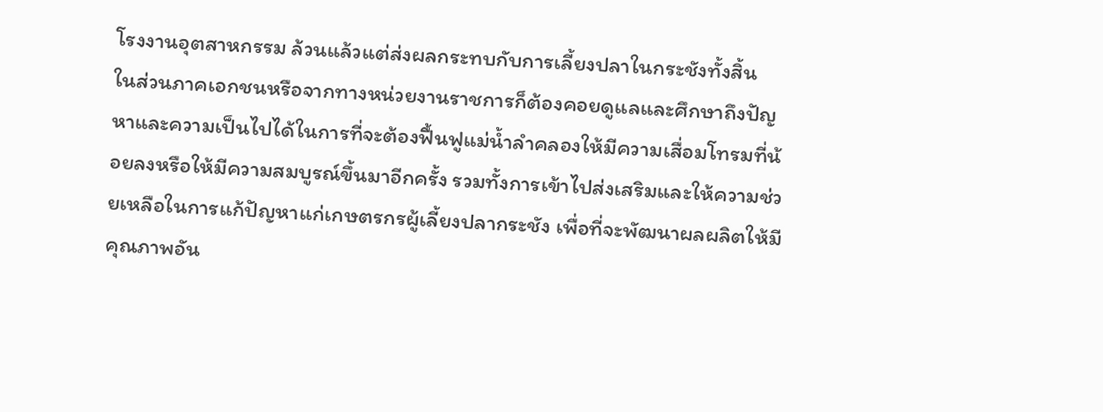โรงงานอุตสาหกรรม ล้วนแล้วแต่ส่งผลกระทบกับการเลี้ยงปลาในกระชังทั้งสิ้น
ในส่วนภาคเอกชนหรือจากทางหน่วยงานราชการก็ต้องคอยดูแลและศึกษาถึงปัญหาและความเป็นไปได้ในการที่จะต้องฟื้นฟูแม่น้ำลำคลองให้มีความเสื่อมโทรมที่น้อยลงหรือให้มีความสมบูรณ์ขึ้นมาอีกครั้ง รวมทั้งการเข้าไปส่งเสริมและให้ความช่วยเหลือในการแก้ปัญหาแก่เกษตรกรผู้เลี้ยงปลากระชัง เพื่อที่จะพัฒนาผลผลิตให้มีคุณภาพอัน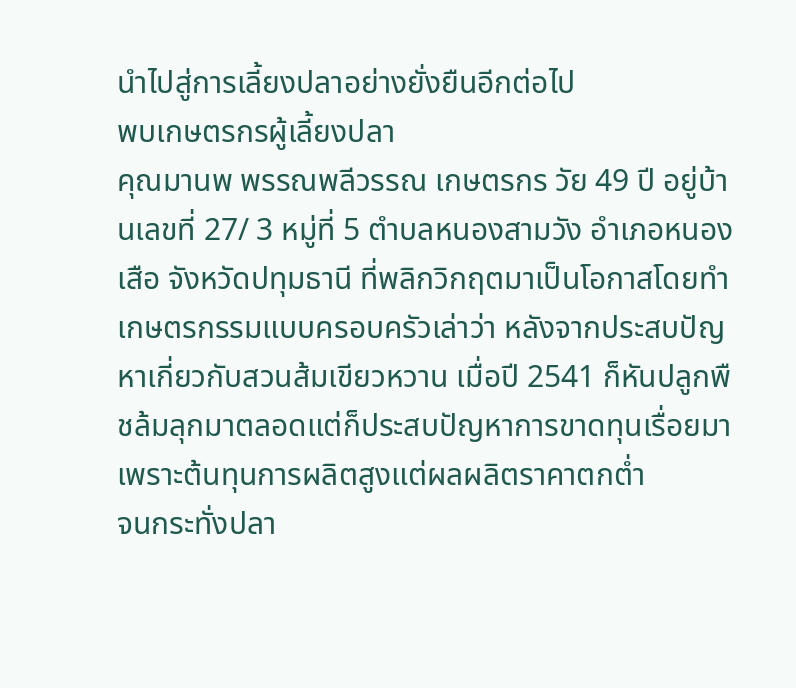นำไปสู่การเลี้ยงปลาอย่างยั่งยืนอีกต่อไป
พบเกษตรกรผู้เลี้ยงปลา
คุณมานพ พรรณพลีวรรณ เกษตรกร วัย 49 ปี อยู่บ้านเลขที่ 27/ 3 หมู่ที่ 5 ตำบลหนองสามวัง อำเภอหนองเสือ จังหวัดปทุมธานี ที่พลิกวิกฤตมาเป็นโอกาสโดยทำเกษตรกรรมแบบครอบครัวเล่าว่า หลังจากประสบปัญหาเกี่ยวกับสวนส้มเขียวหวาน เมื่อปี 2541 ก็หันปลูกพืชล้มลุกมาตลอดแต่ก็ประสบปัญหาการขาดทุนเรื่อยมาเพราะต้นทุนการผลิตสูงแต่ผลผลิตราคาตกต่ำ
จนกระทั่งปลา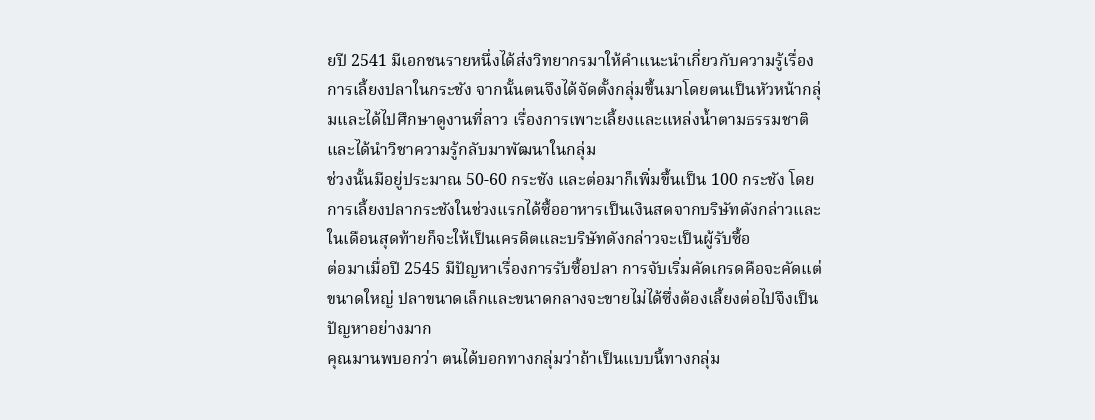ยปี 2541 มีเอกชนรายหนึ่งได้ส่งวิทยากรมาให้คำแนะนำเกี่ยวกับความรู้เรื่องการเลี้ยงปลาในกระชัง จากนั้นตนจึงได้จัดตั้งกลุ่มขึ้นมาโดยตนเป็นหัวหน้ากลุ่มและได้ไปศึกษาดูงานที่ลาว เรื่องการเพาะเลี้ยงและแหล่งน้ำตามธรรมชาติและได้นำวิชาความรู้กลับมาพัฒนาในกลุ่ม
ช่วงนั้นมีอยู่ประมาณ 50-60 กระชัง และต่อมาก็เพิ่มขึ้นเป็น 100 กระชัง โดยการเลี้ยงปลากระชังในช่วงแรกได้ซื้ออาหารเป็นเงินสดจากบริษัทดังกล่าวและในเดือนสุดท้ายก็จะให้เป็นเครดิตและบริษัทดังกล่าวจะเป็นผู้รับซื้อ
ต่อมาเมื่อปี 2545 มีปัญหาเรื่องการรับซื้อปลา การจับเริ่มคัดเกรดคือจะคัดแต่ขนาดใหญ่ ปลาขนาดเล็กและขนาดกลางจะขายไม่ได้ซึ่งต้องเลี้ยงต่อไปจึงเป็นปัญหาอย่างมาก
คุณมานพบอกว่า ตนได้บอกทางกลุ่มว่าถ้าเป็นแบบนี้ทางกลุ่ม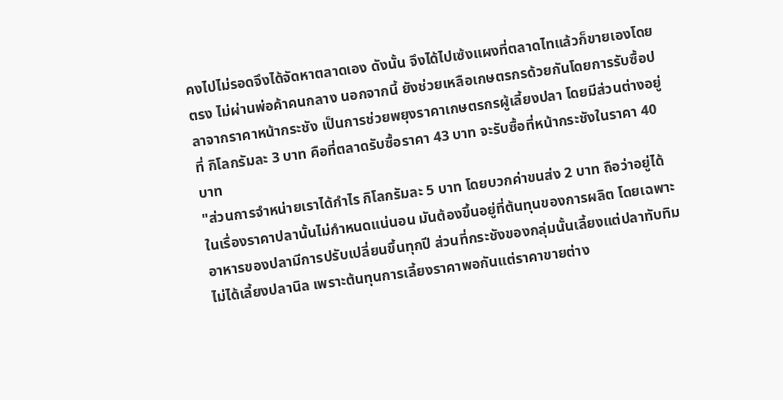คงไปไม่รอดจึงได้จัดหาตลาดเอง ดังนั้น จึงได้ไปเซ้งแผงที่ตลาดไทแล้วก็ขายเองโดยตรง ไม่ผ่านพ่อค้าคนกลาง นอกจากนี้ ยังช่วยเหลือเกษตรกรด้วยกันโดยการรับซื้อปลาจากราคาหน้ากระชัง เป็นการช่วยพยุงราคาเกษตรกรผู้เลี้ยงปลา โดยมีส่วนต่างอยู่ที่ กิโลกรัมละ 3 บาท คือที่ตลาดรับซื้อราคา 43 บาท จะรับซื้อที่หน้ากระชังในราคา 40 บาท
"ส่วนการจำหน่ายเราได้กำไร กิโลกรัมละ 5 บาท โดยบวกค่าขนส่ง 2 บาท ถือว่าอยู่ได้ ในเรื่องราคาปลานั้นไม่กำหนดแน่นอน มันต้องขึ้นอยู่ที่ต้นทุนของการผลิต โดยเฉพาะอาหารของปลามีการปรับเปลี่ยนขึ้นทุกปี ส่วนที่กระชังของกลุ่มนั้นเลี้ยงแต่ปลาทับทิม ไม่ได้เลี้ยงปลานิล เพราะต้นทุนการเลี้ยงราคาพอกันแต่ราคาขายต่าง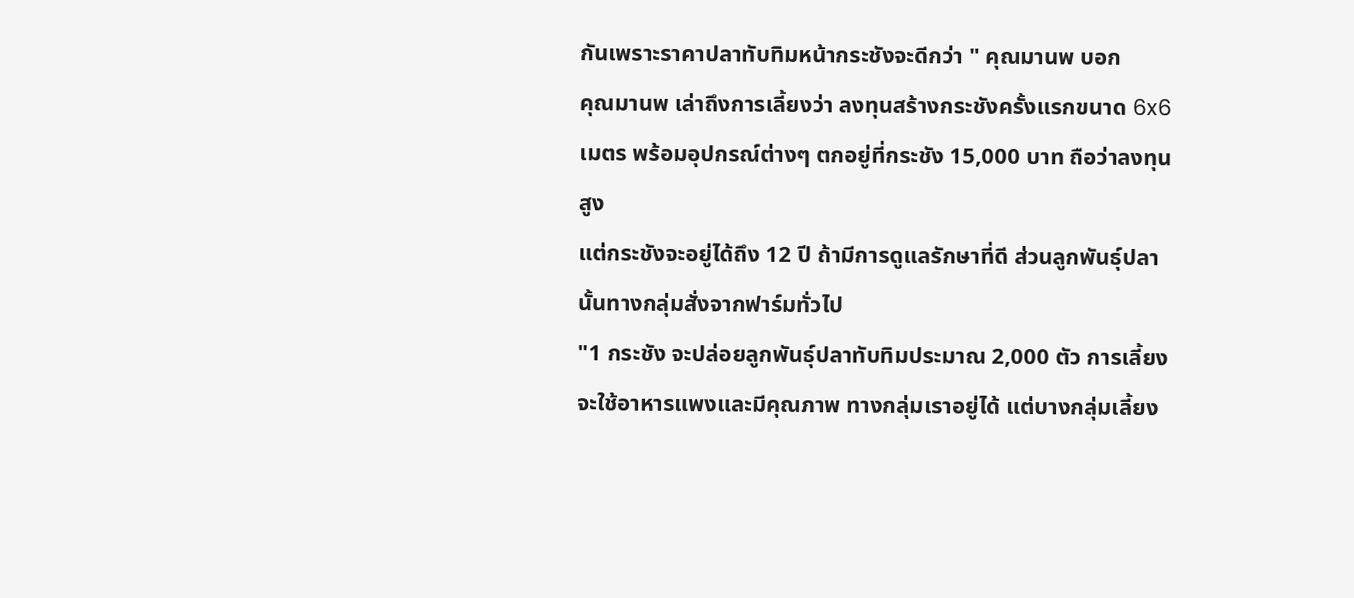กันเพราะราคาปลาทับทิมหน้ากระชังจะดีกว่า " คุณมานพ บอก
คุณมานพ เล่าถึงการเลี้ยงว่า ลงทุนสร้างกระชังครั้งแรกขนาด 6x6 เมตร พร้อมอุปกรณ์ต่างๆ ตกอยู่ที่กระชัง 15,000 บาท ถือว่าลงทุนสูง
แต่กระชังจะอยู่ได้ถึง 12 ปี ถ้ามีการดูแลรักษาที่ดี ส่วนลูกพันธุ์ปลานั้นทางกลุ่มสั่งจากฟาร์มทั่วไป
"1 กระชัง จะปล่อยลูกพันธุ์ปลาทับทิมประมาณ 2,000 ตัว การเลี้ยงจะใช้อาหารแพงและมีคุณภาพ ทางกลุ่มเราอยู่ได้ แต่บางกลุ่มเลี้ยง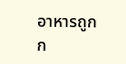อาหารถูกก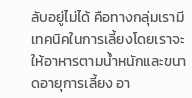ลับอยู่ไม่ได้ คือทางกลุ่มเรามีเทคนิคในการเลี้ยงโดยเราจะให้อาหารตามน้ำหนักและขนาดอายุการเลี้ยง อา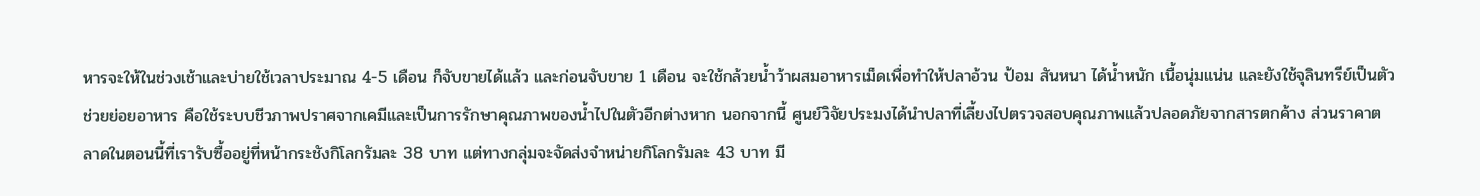หารจะให้ในช่วงเช้าและบ่ายใช้เวลาประมาณ 4-5 เดือน ก็จับขายได้แล้ว และก่อนจับขาย 1 เดือน จะใช้กล้วยน้ำว้าผสมอาหารเม็ดเพื่อทำให้ปลาอ้วน ป้อม สันหนา ได้น้ำหนัก เนื้อนุ่มแน่น และยังใช้จุลินทรีย์เป็นตัวช่วยย่อยอาหาร คือใช้ระบบชีวภาพปราศจากเคมีและเป็นการรักษาคุณภาพของน้ำไปในตัวอีกต่างหาก นอกจากนี้ ศูนย์วิจัยประมงได้นำปลาที่เลี้ยงไปตรวจสอบคุณภาพแล้วปลอดภัยจากสารตกค้าง ส่วนราคาตลาดในตอนนี้ที่เรารับซื้ออยู่ที่หน้ากระชังกิโลกรัมละ 38 บาท แต่ทางกลุ่มจะจัดส่งจำหน่ายกิโลกรัมละ 43 บาท มี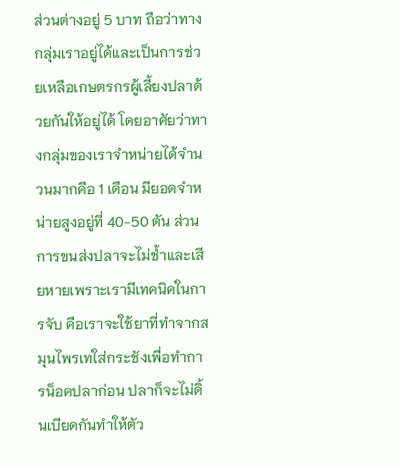ส่วนต่างอยู่ 5 บาท ถือว่าทางกลุ่มเราอยู่ได้และเป็นการช่วยเหลือเกษตรกรผู้เลี้ยงปลาด้วยกันให้อยู่ได้ โดยอาศัยว่าทางกลุ่มของเราจำหน่ายได้จำนวนมากคือ 1 เดือน มียอดจำหน่ายสูงอยู่ที่ 40-50 ตัน ส่วนการขนส่งปลาจะไม่ช้ำและเสียหายเพราะเรามีเทคนิคในการจับ คือเราจะใช้ยาที่ทำจากสมุนไพรเทใส่กระชังเพื่อทำการน็อคปลาก่อน ปลาก็จะไม่ดิ้นเบียดกันทำให้ตัว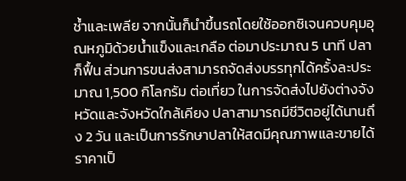ช้ำและเพลีย จากนั้นก็นำขึ้นรถโดยใช้ออกซิเจนควบคุมอุณหภูมิด้วยน้ำแข็งและเกลือ ต่อมาประมาณ 5 นาที ปลาก็ฟื้น ส่วนการขนส่งสามารถจัดส่งบรรทุกได้ครั้งละประมาณ 1,500 กิโลกรัม ต่อเที่ยว ในการจัดส่งไปยังต่างจังหวัดและจังหวัดใกล้เคียง ปลาสามารถมีชีวิตอยู่ได้นานถึง 2 วัน และเป็นการรักษาปลาให้สดมีคุณภาพและขายได้ราคาเป็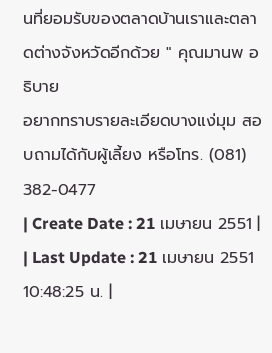นที่ยอมรับของตลาดบ้านเราและตลาดต่างจังหวัดอีกด้วย " คุณมานพ อธิบาย
อยากทราบรายละเอียดบางแง่มุม สอบถามได้กับผู้เลี้ยง หรือโทร. (081) 382-0477
| Create Date : 21 เมษายน 2551 |
| Last Update : 21 เมษายน 2551 10:48:25 น. |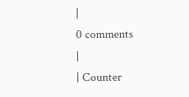|
0 comments
|
| Counter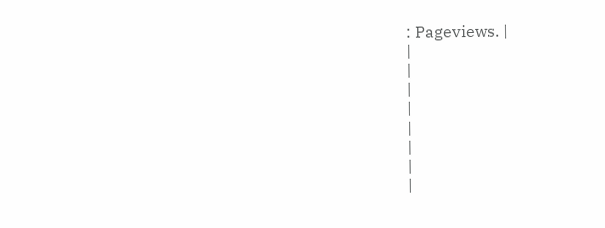: Pageviews. |
|
|
|
|
|
|
|
|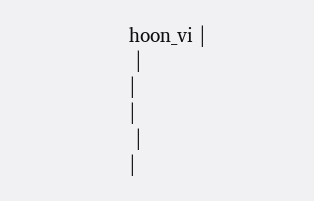hoon_vi |
 |
|
|
 |
|